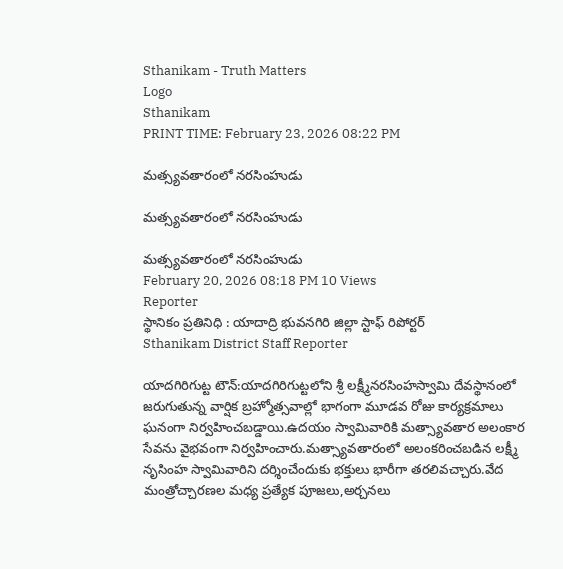Sthanikam - Truth Matters
Logo
Sthanikam
PRINT TIME: February 23, 2026 08:22 PM

మత్స్యవతారంలో నరసింహుడు

మత్స్యవతారంలో నరసింహుడు

మత్స్యవతారంలో నరసింహుడు
February 20, 2026 08:18 PM 10 Views
Reporter
స్థానికం ప్రతినిధి : యాదాద్రి భువనగిరి జిల్లా స్టాఫ్ రిపోర్టర్
Sthanikam District Staff Reporter

యాదగిరిగుట్ట టౌన్:యాదగిరిగుట్టలోని శ్రీ లక్ష్మీనరసింహస్వామి దేవస్థానంలో జరుగుతున్న వార్షిక బ్రహ్మోత్సవాల్లో భాగంగా మూడవ రోజు కార్యక్రమాలు ఘనంగా నిర్వహించబడ్డాయి.ఉదయం స్వామివారికి మత్స్యావతార అలంకార సేవను వైభవంగా నిర్వహించారు.మత్స్యావతారంలో అలంకరించబడిన లక్ష్మీ నృసింహ స్వామివారిని దర్శించేందుకు భక్తులు భారీగా తరలివచ్చారు.వేద మంత్రోచ్చారణల మధ్య ప్రత్యేక పూజలు,అర్చనలు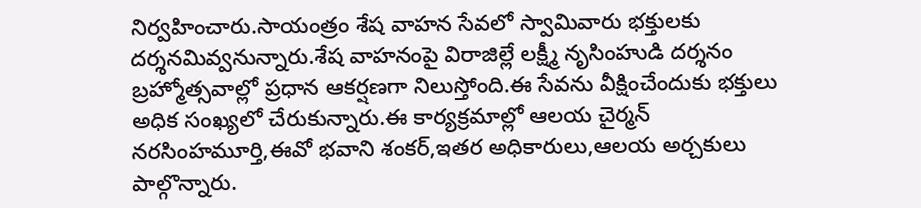నిర్వహించారు.సాయంత్రం శేష వాహన సేవలో స్వామివారు భక్తులకు దర్శనమివ్వనున్నారు.శేష వాహనంపై విరాజిల్లే లక్ష్మీ నృసింహుడి దర్శనం బ్రహ్మోత్సవాల్లో ప్రధాన ఆకర్షణగా నిలుస్తోంది.ఈ సేవను వీక్షించేందుకు భక్తులు అధిక సంఖ్యలో చేరుకున్నారు.ఈ కార్యక్రమాల్లో ఆలయ చైర్మన్ నరసింహమూర్తి,ఈవో భవాని శంకర్,ఇతర అధికారులు,ఆలయ అర్చకులు పాల్గొన్నారు.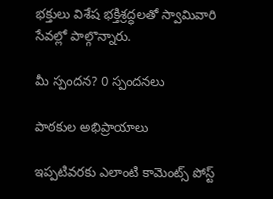భక్తులు విశేష భక్తిశ్రద్ధలతో స్వామివారి సేవల్లో పాల్గొన్నారు.

మీ స్పందన? 0 స్పందనలు

పాఠకుల అభిప్రాయాలు

ఇప్పటివరకు ఎలాంటి కామెంట్స్ పోస్ట్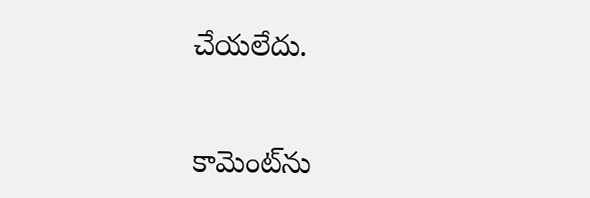చేయలేదు.


కామెంట్‌ను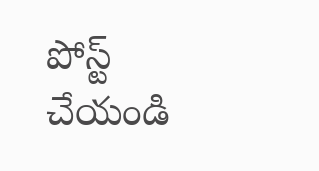పోస్ట్ చేయండి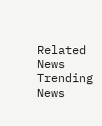Related News
Trending News